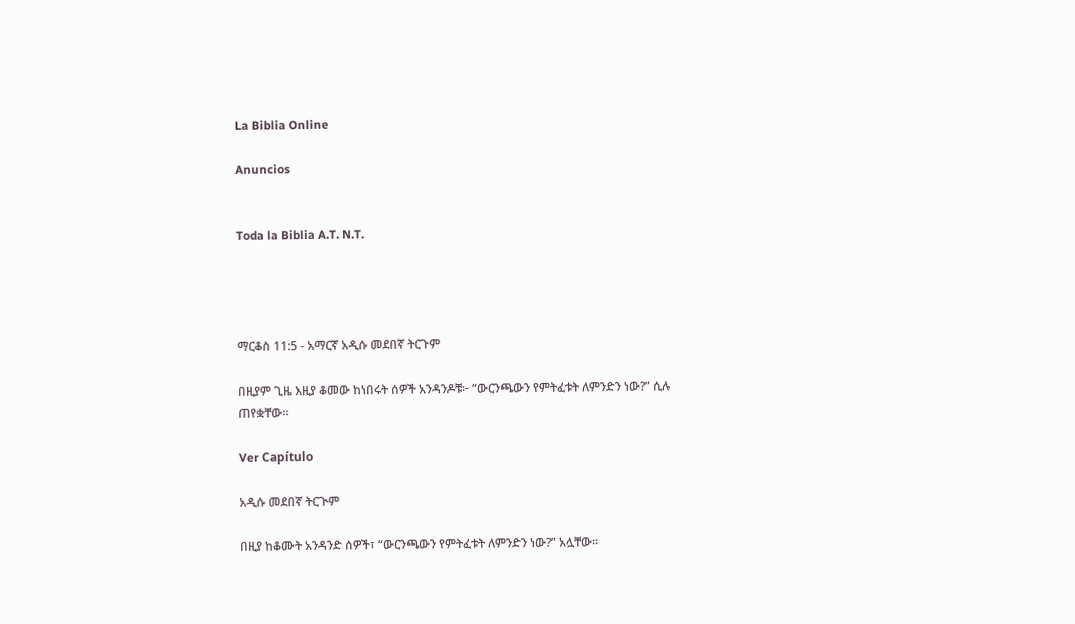La Biblia Online

Anuncios


Toda la Biblia A.T. N.T.




ማርቆስ 11:5 - አማርኛ አዲሱ መደበኛ ትርጉም

በዚያም ጊዜ እዚያ ቆመው ከነበሩት ሰዎች አንዳንዶቹ፦ “ውርንጫውን የምትፈቱት ለምንድን ነው?” ሲሉ ጠየቋቸው።

Ver Capítulo

አዲሱ መደበኛ ትርጒም

በዚያ ከቆሙት አንዳንድ ሰዎች፣ “ውርንጫውን የምትፈቱት ለምንድን ነው?” አሏቸው።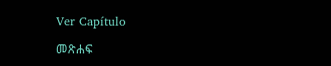Ver Capítulo

መጽሐፍ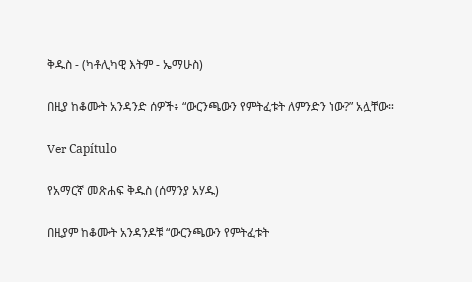ቅዱስ - (ካቶሊካዊ እትም - ኤማሁስ)

በዚያ ከቆሙት አንዳንድ ሰዎች፥ “ውርንጫውን የምትፈቱት ለምንድን ነው?” አሏቸው።

Ver Capítulo

የአማርኛ መጽሐፍ ቅዱስ (ሰማንያ አሃዱ)

በዚያም ከቆሙት አንዳንዶቹ “ውርንጫውን የምትፈቱት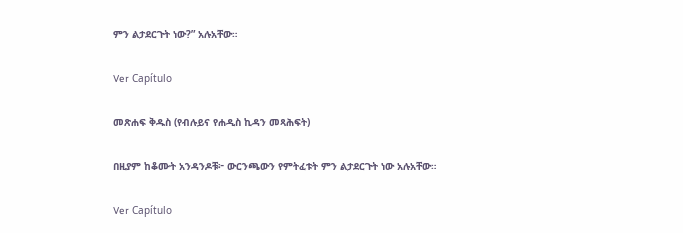ምን ልታደርጉት ነው?” አሉአቸው።

Ver Capítulo

መጽሐፍ ቅዱስ (የብሉይና የሐዲስ ኪዳን መጻሕፍት)

በዚያም ከቆሙት አንዳንዶቹ፦ ውርንጫውን የምትፈቱት ምን ልታደርጉት ነው አሉአቸው።

Ver Capítulo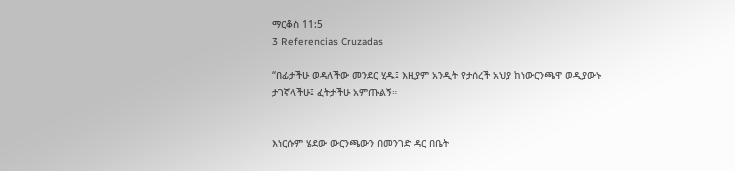ማርቆስ 11:5
3 Referencias Cruzadas

“በፊታችሁ ወዳለችው መንደር ሂዱ፤ እዚያም አንዲት የታሰረች አህያ ከነውርንጫዋ ወዲያውኑ ታገኛላችሁ፤ ፈትታችሁ አምጡልኝ።


እነርሱም ሄደው ውርንጫውን በመንገድ ዳር በቤት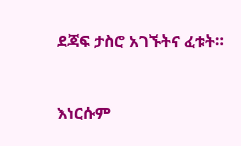ደጃፍ ታስሮ አገኙትና ፈቱት።


እነርሱም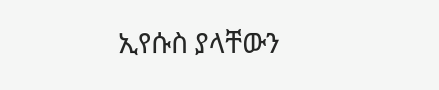ኢየሱስ ያላቸውን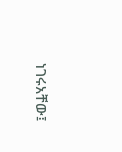ነገሩአቸው፤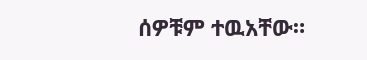ሰዎቹም ተዉአቸው።